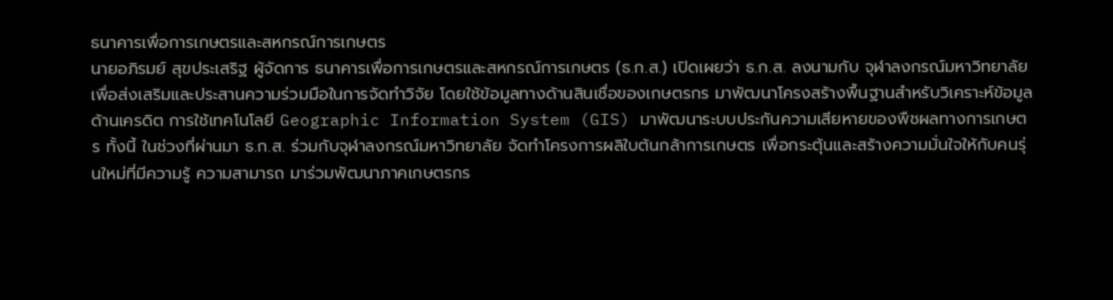ธนาคารเพื่อการเกษตรและสหกรณ์การเกษตร
นายอภิรมย์ สุขประเสริฐ ผู้จัดการ ธนาคารเพื่อการเกษตรและสหกรณ์การเกษตร (ธ.ก.ส.) เปิดเผยว่า ธ.ก.ส. ลงนามกับ จุฬาลงกรณ์มหาวิทยาลัย เพื่อส่งเสริมและประสานความร่วมมือในการจัดทำวิจัย โดยใช้ข้อมูลทางด้านสินเชื่อของเกษตรกร มาพัฒนาโครงสร้างพื้นฐานสำหรับวิเคราะห์ข้อมูลด้านเครดิต การใช้เทคโนโลยี Geographic Information System (GIS) มาพัฒนาระบบประกันความเสียหายของพืชผลทางการเกษตร ทั้งนี้ ในช่วงที่ผ่านมา ธ.ก.ส. ร่วมกับจุฬาลงกรณ์มหาวิทยาลัย จัดทำโครงการผลิใบต้นกล้าการเกษตร เพื่อกระตุ้นและสร้างความมั่นใจให้กับคนรุ่นใหม่ที่มีความรู้ ความสามารถ มาร่วมพัฒนาภาคเกษตรกร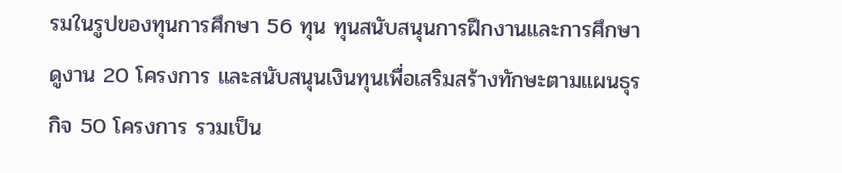รมในรูปของทุนการศึกษา 56 ทุน ทุนสนับสนุนการฝึกงานและการศึกษาดูงาน 20 โครงการ และสนับสนุนเงินทุนเพื่อเสริมสร้างทักษะตามแผนธุรกิจ 50 โครงการ รวมเป็น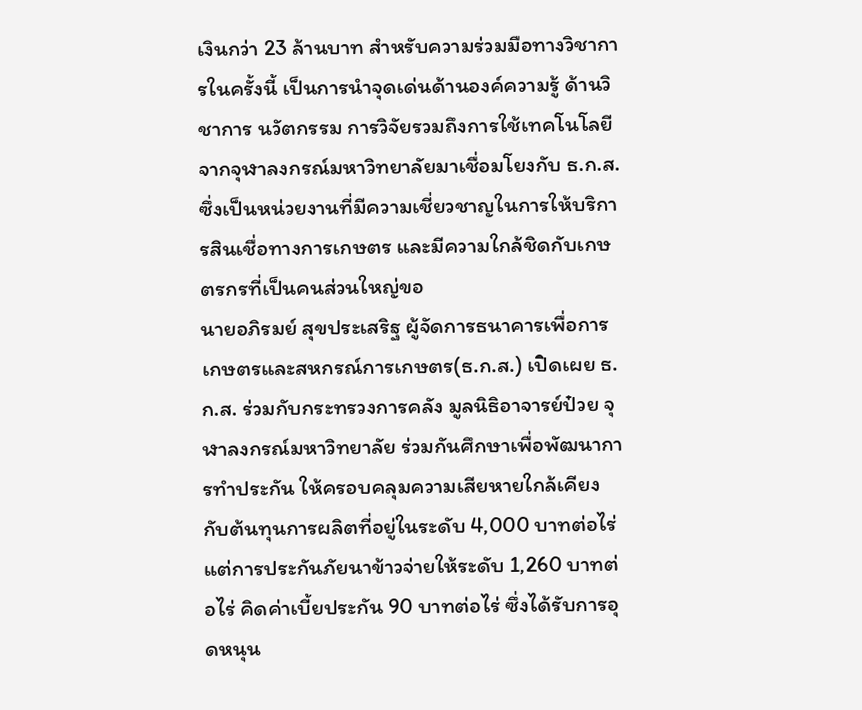เงินกว่า 23 ล้านบาท สำหรับความร่วมมือทางวิชาการในครั้งนี้ เป็นการนำจุดเด่นด้านองค์ความรู้ ด้านวิชาการ นวัตกรรม การวิจัยรวมถึงการใช้เทคโนโลยี จากจุฬาลงกรณ์มหาวิทยาลัยมาเชื่อมโยงกับ ธ.ก.ส. ซึ่งเป็นหน่วยงานที่มีความเชี่ยวชาญในการให้บริการสินเชื่อทางการเกษตร และมีความใกล้ชิดกับเกษตรกรที่เป็นคนส่วนใหญ่ขอ
นายอภิรมย์ สุขประเสริฐ ผู้จัดการธนาคารเพื่อการเกษตรและสหกรณ์การเกษตร(ธ.ก.ส.) เปิดเผย ธ.ก.ส. ร่วมกับกระทรวงการคลัง มูลนิธิอาจารย์ป๋วย จุฬาลงกรณ์มหาวิทยาลัย ร่วมกันศึกษาเพื่อพัฒนาการทำประกัน ให้ครอบคลุมความเสียหายใกล้เคียงกับต้นทุนการผลิตที่อยู่ในระดับ 4,000 บาทต่อไร่ แต่การประกันภัยนาข้าวจ่ายให้ระดับ 1,260 บาทต่อไร่ คิดค่าเบี้ยประกัน 90 บาทต่อไร่ ซึ่งได้รับการอุดหนุน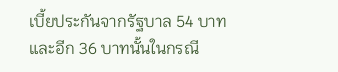เบี้ยประกันจากรัฐบาล 54 บาท และอีก 36 บาทนั้นในกรณี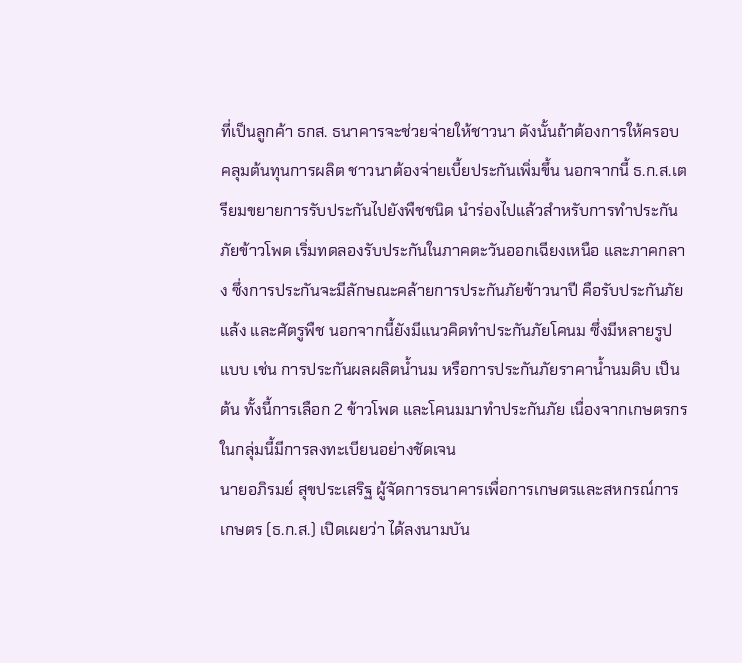ที่เป็นลูกค้า ธกส. ธนาคารจะช่วยจ่ายให้ชาวนา ดังนั้นถ้าต้องการให้ครอบคลุมต้นทุนการผลิต ชาวนาต้องจ่ายเบี้ยประกันเพิ่มขึ้น นอกจากนี้ ธ.ก.ส.เตรียมขยายการรับประกันไปยังพืชชนิด นำร่องไปแล้วสำหรับการทำประกันภัยข้าวโพด เริ่มทดลองรับประกันในภาคตะวันออกเฉียงเหนือ และภาคกลาง ซึ่งการประกันจะมีลักษณะคล้ายการประกันภัยข้าวนาปี คือรับประกันภัยแล้ง และศัตรูพืช นอกจากนี้ยังมีแนวคิดทำประกันภัยโคนม ซึ่งมีหลายรูปแบบ เช่น การประกันผลผลิตน้ำนม หรือการประกันภัยราคาน้ำนมดิบ เป็นต้น ทั้งนี้การเลือก 2 ข้าวโพด และโคนมมาทำประกันภัย เนื่องจากเกษตรกรในกลุ่มนี้มีการลงทะเบียนอย่างชัดเจน
นายอภิรมย์ สุขประเสริฐ ผู้จัดการธนาคารเพื่อการเกษตรและสหกรณ์การเกษตร (ธ.ก.ส.) เปิดเผยว่า ได้ลงนามบัน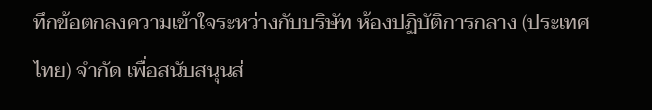ทึกข้อตกลงความเข้าใจระหว่างกับบริษัท ห้องปฏิบัติการกลาง (ประเทศไทย) จำกัด เพื่อสนับสนุนส่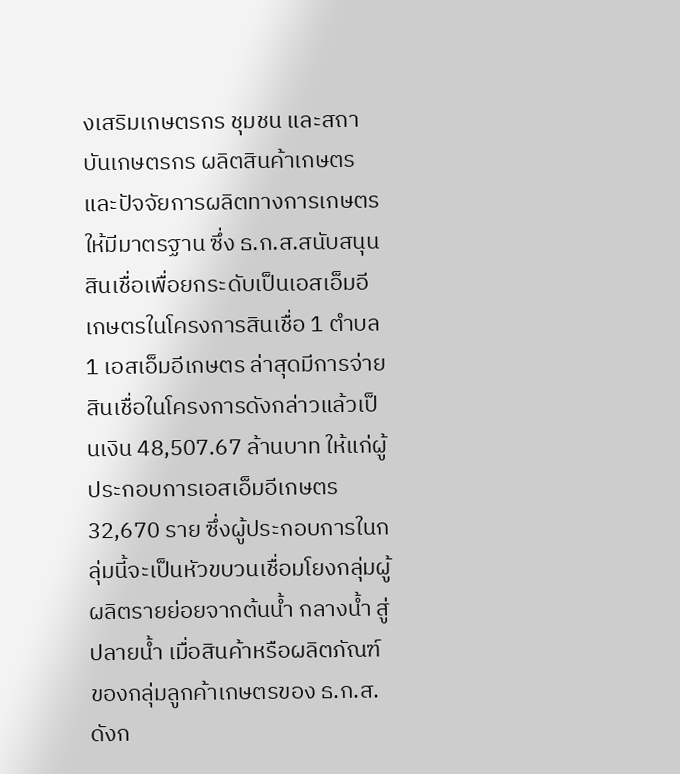งเสริมเกษตรกร ชุมชน และสถาบันเกษตรกร ผลิตสินค้าเกษตรและปัจจัยการผลิตทางการเกษตรให้มีมาตรฐาน ซึ่ง ธ.ก.ส.สนับสนุนสินเชื่อเพื่อยกระดับเป็นเอสเอ็มอีเกษตรในโครงการสินเชื่อ 1 ตำบล 1 เอสเอ็มอีเกษตร ล่าสุดมีการจ่ายสินเชื่อในโครงการดังกล่าวแล้วเป็นเงิน 48,507.67 ล้านบาท ให้แก่ผู้ประกอบการเอสเอ็มอีเกษตร 32,670 ราย ซึ่งผู้ประกอบการในกลุ่มนี้จะเป็นหัวขบวนเชื่อมโยงกลุ่มผู้ผลิตรายย่อยจากต้นน้ำ กลางน้ำ สู่ปลายน้ำ เมื่อสินค้าหรือผลิตภัณฑ์ของกลุ่มลูกค้าเกษตรของ ธ.ก.ส.ดังก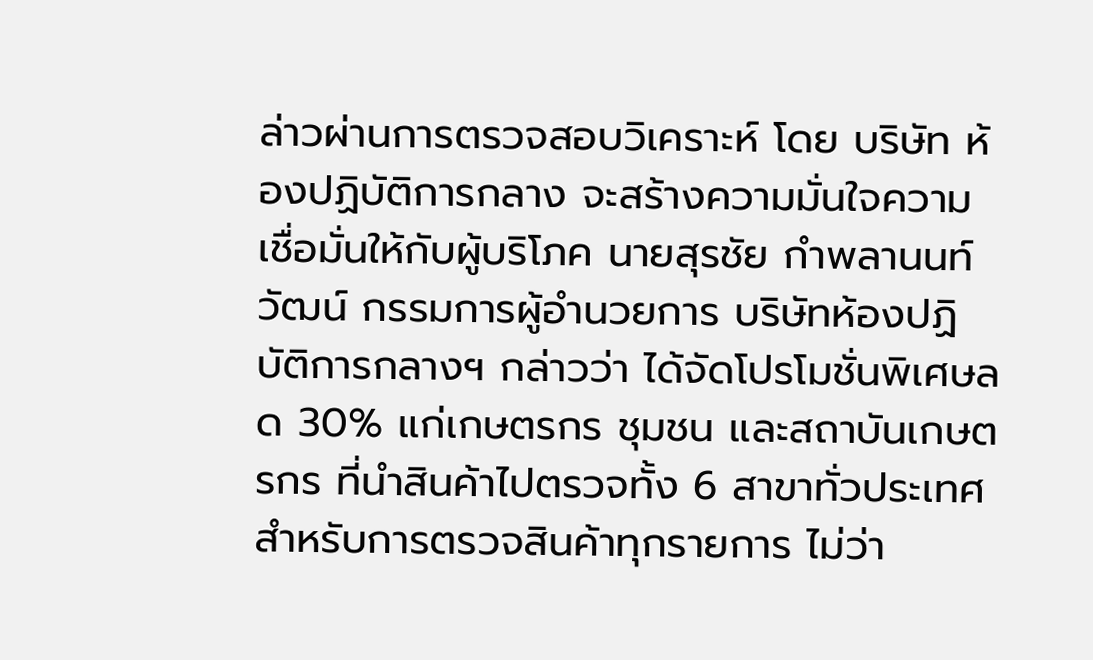ล่าวผ่านการตรวจสอบวิเคราะห์ โดย บริษัท ห้องปฏิบัติการกลาง จะสร้างความมั่นใจความเชื่อมั่นให้กับผู้บริโภค นายสุรชัย กำพลานนท์วัฒน์ กรรมการผู้อำนวยการ บริษัทห้องปฏิบัติการกลางฯ กล่าวว่า ได้จัดโปรโมชั่นพิเศษลด 30% แก่เกษตรกร ชุมชน และสถาบันเกษตรกร ที่นำสินค้าไปตรวจทั้ง 6 สาขาทั่วประเทศ สำหรับการตรวจสินค้าทุกรายการ ไม่ว่า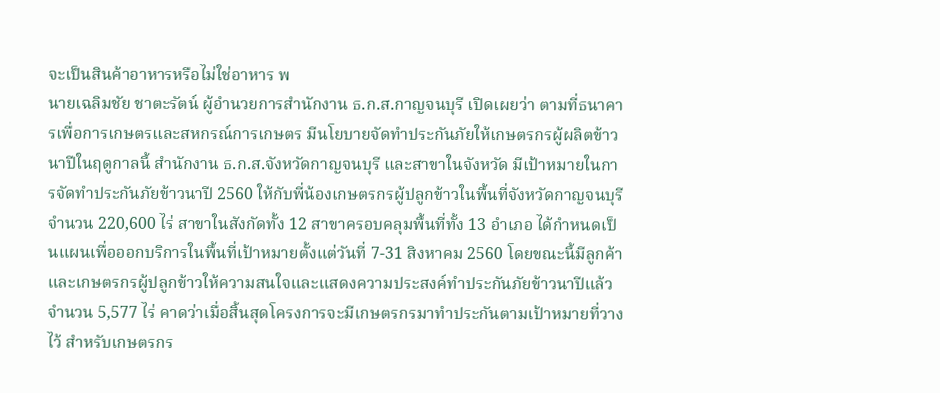จะเป็นสินค้าอาหารหรือไม่ใช่อาหาร พ
นายเฉลิมชัย ชาตะรัตน์ ผู้อำนวยการสำนักงาน ธ.ก.ส.กาญจนบุรี เปิดเผยว่า ตามที่ธนาคารเพื่อการเกษตรและสหกรณ์การเกษตร มีนโยบายจัดทำประกันภัยให้เกษตรกรผู้ผลิตข้าวนาปีในฤดูกาลนี้ สำนักงาน ธ.ก.ส.จังหวัดกาญจนบุรี และสาขาในจังหวัด มีเป้าหมายในการจัดทำประกันภัยข้าวนาปี 2560 ให้กับพี่น้องเกษตรกรผู้ปลูกข้าวในพื้นที่จังหวัดกาญจนบุรี จำนวน 220,600 ไร่ สาขาในสังกัดทั้ง 12 สาขาครอบคลุมพื้นที่ทั้ง 13 อำเภอ ได้กำหนดเป็นแผนเพื่อออกบริการในพื้นที่เป้าหมายตั้งแต่วันที่ 7-31 สิงหาคม 2560 โดยขณะนี้มีลูกค้าและเกษตรกรผู้ปลูกข้าวให้ความสนใจและแสดงความประสงค์ทำประกันภัยข้าวนาปีแล้ว จำนวน 5,577 ไร่ คาดว่าเมื่อสิ้นสุดโครงการจะมีเกษตรกรมาทำประกันตามเป้าหมายที่วางไว้ สำหรับเกษตรกร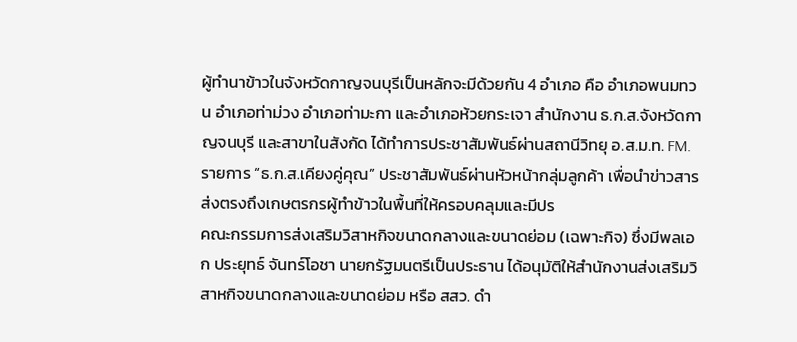ผู้ทำนาข้าวในจังหวัดกาญจนบุรีเป็นหลักจะมีด้วยกัน 4 อำเภอ คือ อำเภอพนมทวน อำเภอท่าม่วง อำเภอท่ามะกา และอำเภอห้วยกระเจา สำนักงาน ธ.ก.ส.จังหวัดกาญจนบุรี และสาขาในสังกัด ได้ทำการประชาสัมพันธ์ผ่านสถานีวิทยุ อ.ส.ม.ท. FM. รายการ “ธ.ก.ส.เคียงคู่คุณ” ประชาสัมพันธ์ผ่านหัวหน้ากลุ่มลูกค้า เพื่อนำข่าวสารส่งตรงถึงเกษตรกรผู้ทำข้าวในพื้นที่ให้ครอบคลุมและมีปร
คณะกรรมการส่งเสริมวิสาหกิจขนาดกลางและขนาดย่อม (เฉพาะกิจ) ซึ่งมีพลเอก ประยุทธ์ จันทร์โอชา นายกรัฐมนตรีเป็นประธาน ได้อนุมัติให้สำนักงานส่งเสริมวิสาหกิจขนาดกลางและขนาดย่อม หรือ สสว. ดำ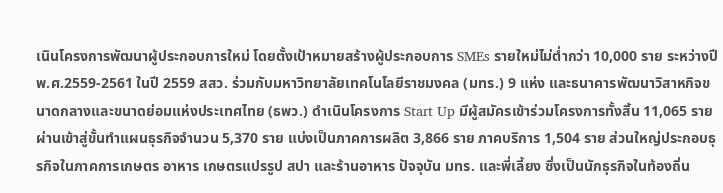เนินโครงการพัฒนาผู้ประกอบการใหม่ โดยตั้งเป้าหมายสร้างผู้ประกอบการ SMEs รายใหม่ไม่ต่ำกว่า 10,000 ราย ระหว่างปี พ.ศ.2559-2561 ในปี 2559 สสว. ร่วมกับมหาวิทยาลัยเทคโนโลยีราชมงคล (มทร.) 9 แห่ง และธนาคารพัฒนาวิสาหกิจขนาดกลางและขนาดย่อมแห่งประเทศไทย (ธพว.) ดำเนินโครงการ Start Up มีผู้สมัครเข้าร่วมโครงการทั้งสิ้น 11,065 ราย ผ่านเข้าสู่ขั้นทำแผนธุรกิจจำนวน 5,370 ราย แบ่งเป็นภาคการผลิต 3,866 ราย ภาคบริการ 1,504 ราย ส่วนใหญ่ประกอบธุรกิจในภาคการเกษตร อาหาร เกษตรแปรรูป สปา และร้านอาหาร ปัจจุบัน มทร. และพี่เลี้ยง ซึ่งเป็นนักธุรกิจในท้องถิ่น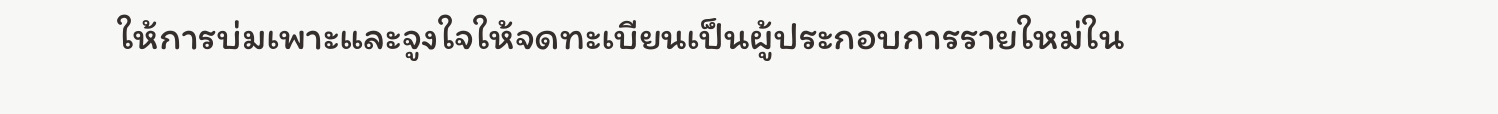ให้การบ่มเพาะและจูงใจให้จดทะเบียนเป็นผู้ประกอบการรายใหม่ใน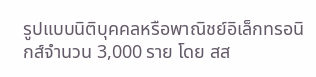รูปแบบนิติบุคคลหรือพาณิชย์อิเล็กทรอนิกส์จำนวน 3,000 ราย โดย สส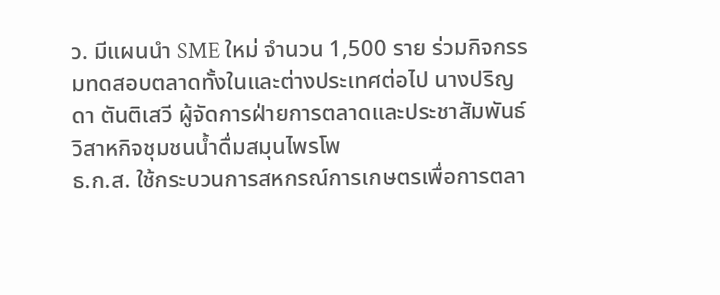ว. มีแผนนำ SME ใหม่ จำนวน 1,500 ราย ร่วมกิจกรรมทดสอบตลาดทั้งในและต่างประเทศต่อไป นางปริญดา ตันติเสวี ผู้จัดการฝ่ายการตลาดและประชาสัมพันธ์ วิสาหกิจชุมชนน้ำดื่มสมุนไพรโพ
ธ.ก.ส. ใช้กระบวนการสหกรณ์การเกษตรเพื่อการตลา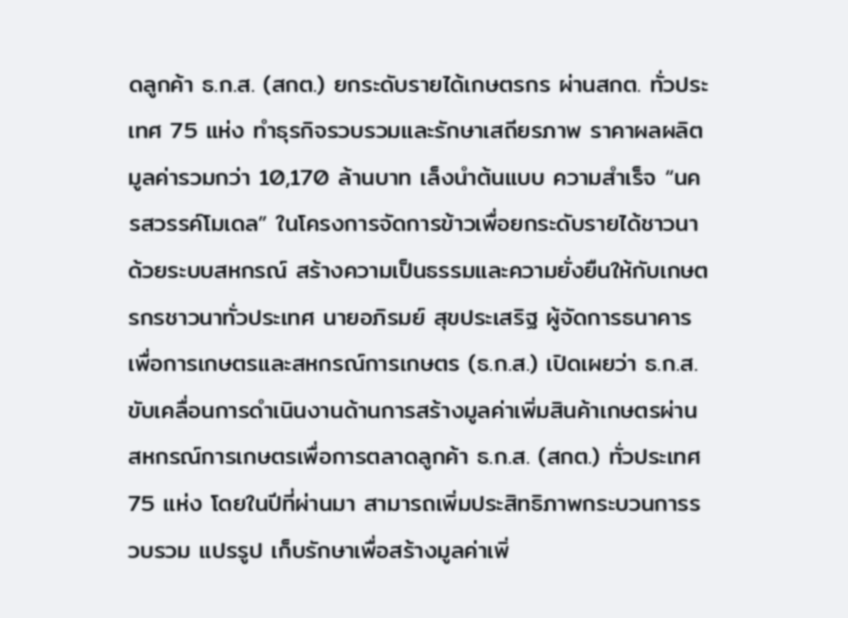ดลูกค้า ธ.ก.ส. (สกต.) ยกระดับรายได้เกษตรกร ผ่านสกต. ทั่วประเทศ 75 แห่ง ทำธุรกิจรวบรวมและรักษาเสถียรภาพ ราคาผลผลิตมูลค่ารวมกว่า 10,170 ล้านบาท เล็งนำต้นแบบ ความสำเร็จ “นครสวรรค์โมเดล” ในโครงการจัดการข้าวเพื่อยกระดับรายได้ชาวนาด้วยระบบสหกรณ์ สร้างความเป็นธรรมและความยั่งยืนให้กับเกษตรกรชาวนาทั่วประเทศ นายอภิรมย์ สุขประเสริฐ ผู้จัดการธนาคารเพื่อการเกษตรและสหกรณ์การเกษตร (ธ.ก.ส.) เปิดเผยว่า ธ.ก.ส.ขับเคลื่อนการดำเนินงานด้านการสร้างมูลค่าเพิ่มสินค้าเกษตรผ่านสหกรณ์การเกษตรเพื่อการตลาดลูกค้า ธ.ก.ส. (สกต.) ทั่วประเทศ 75 แห่ง โดยในปีที่ผ่านมา สามารถเพิ่มประสิทธิภาพกระบวนการรวบรวม แปรรูป เก็บรักษาเพื่อสร้างมูลค่าเพิ่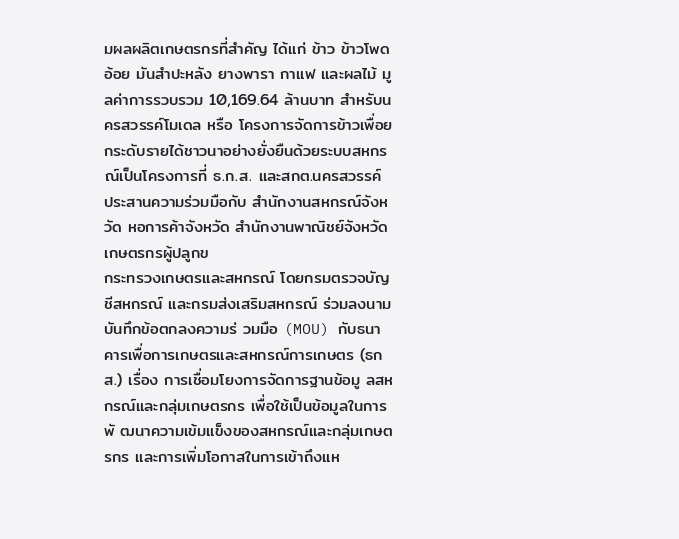มผลผลิตเกษตรกรที่สำคัญ ได้แก่ ข้าว ข้าวโพด อ้อย มันสำปะหลัง ยางพารา กาแฟ และผลไม้ มูลค่าการรวบรวม 10,169.64 ล้านบาท สำหรับนครสวรรค์โมเดล หรือ โครงการจัดการข้าวเพื่อยกระดับรายได้ชาวนาอย่างยั่งยืนด้วยระบบสหกรณ์เป็นโครงการที่ ธ.ก.ส. และสกต.นครสวรรค์ ประสานความร่วมมือกับ สำนักงานสหกรณ์จังหวัด หอการค้าจังหวัด สำนักงานพาณิชย์จังหวัด เกษตรกรผู้ปลูกข
กระทรวงเกษตรและสหกรณ์ โดยกรมตรวจบัญชีสหกรณ์ และกรมส่งเสริมสหกรณ์ ร่วมลงนามบันทึกข้อตกลงความร่ วมมือ (MOU) กับธนาคารเพื่อการเกษตรและสหกรณ์การเกษตร (ธกส.) เรื่อง การเชื่อมโยงการจัดการฐานข้อมู ลสหกรณ์และกลุ่มเกษตรกร เพื่อใช้เป็นข้อมูลในการพั ฒนาความเข้มแข็งของสหกรณ์และกลุ่มเกษตรกร และการเพิ่มโอกาสในการเข้าถึงแห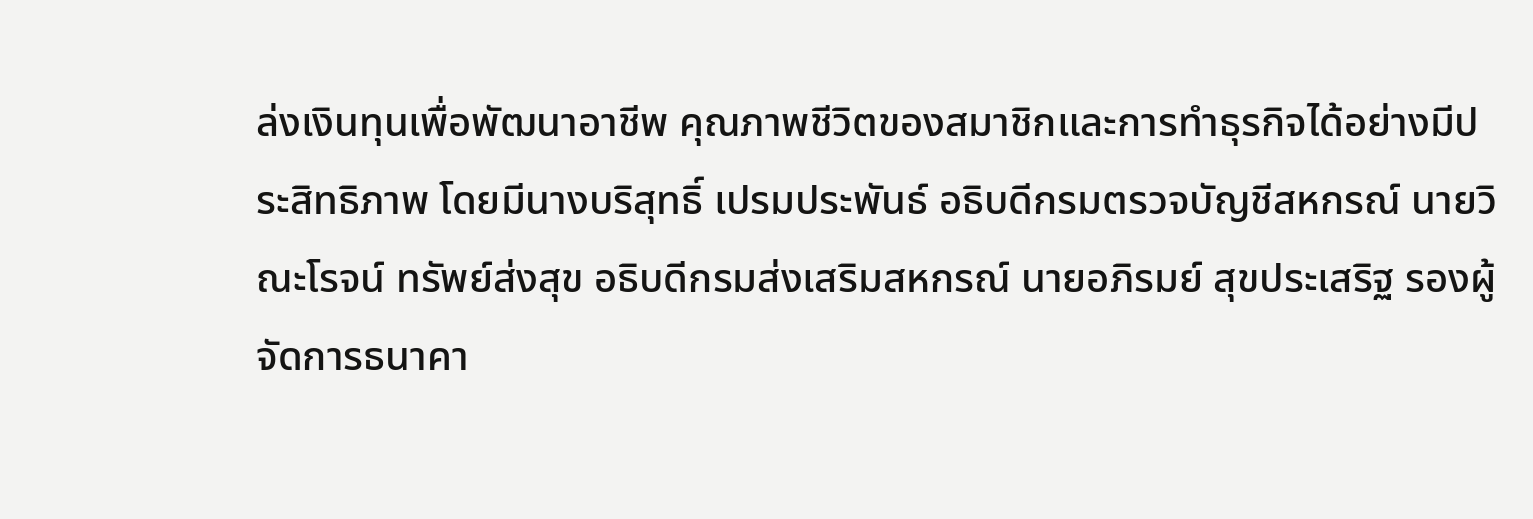ล่งเงินทุนเพื่อพัฒนาอาชีพ คุณภาพชีวิตของสมาชิกและการทำธุรกิจได้อย่างมีประสิทธิภาพ โดยมีนางบริสุทธิ์ เปรมประพันธ์ อธิบดีกรมตรวจบัญชีสหกรณ์ นายวิณะโรจน์ ทรัพย์ส่งสุข อธิบดีกรมส่งเสริมสหกรณ์ นายอภิรมย์ สุขประเสริฐ รองผู้จัดการธนาคา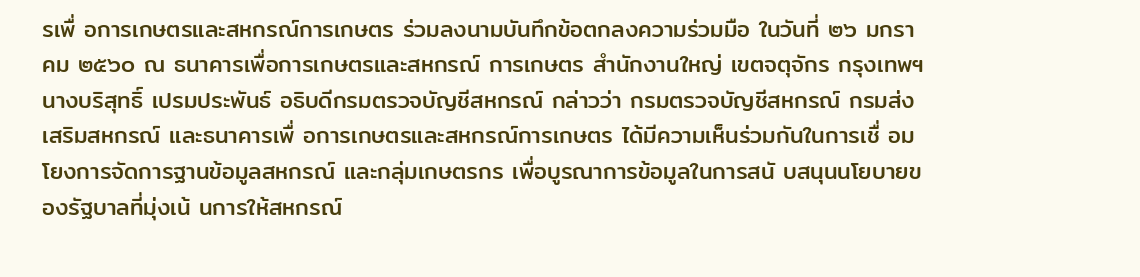รเพื่ อการเกษตรและสหกรณ์การเกษตร ร่วมลงนามบันทึกข้อตกลงความร่วมมือ ในวันที่ ๒๖ มกราคม ๒๕๖๐ ณ ธนาคารเพื่อการเกษตรและสหกรณ์ การเกษตร สำนักงานใหญ่ เขตจตุจักร กรุงเทพฯ นางบริสุทธิ์ เปรมประพันธ์ อธิบดีกรมตรวจบัญชีสหกรณ์ กล่าวว่า กรมตรวจบัญชีสหกรณ์ กรมส่งเสริมสหกรณ์ และธนาคารเพื่ อการเกษตรและสหกรณ์การเกษตร ได้มีความเห็นร่วมกันในการเชื่ อมโยงการจัดการฐานข้อมูลสหกรณ์ และกลุ่มเกษตรกร เพื่อบูรณาการข้อมูลในการสนั บสนุนนโยบายของรัฐบาลที่มุ่งเน้ นการให้สหกรณ์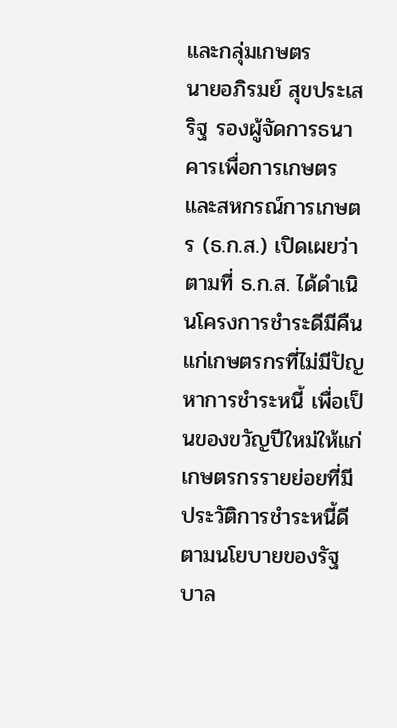และกลุ่มเกษตร
นายอภิรมย์ สุขประเสริฐ รองผู้จัดการธนาคารเพื่อการเกษตรและสหกรณ์การเกษตร (ธ.ก.ส.) เปิดเผยว่า ตามที่ ธ.ก.ส. ได้ดำเนินโครงการชำระดีมีคืนแก่เกษตรกรที่ไม่มีปัญหาการชำระหนี้ เพื่อเป็นของขวัญปีใหม่ให้แก่เกษตรกรรายย่อยที่มีประวัติการชำระหนี้ดีตามนโยบายของรัฐบาล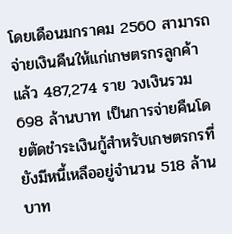โดยเดือนมกราคม 2560 สามารถจ่ายเงินคืนให้แก่เกษตรกรลูกค้าแล้ว 487,274 ราย วงเงินรวม 698 ล้านบาท เป็นการจ่ายคืนโดยตัดชำระเงินกู้สำหรับเกษตรกรที่ยังมีหนี้เหลืออยู่จำนวน 518 ล้านบาท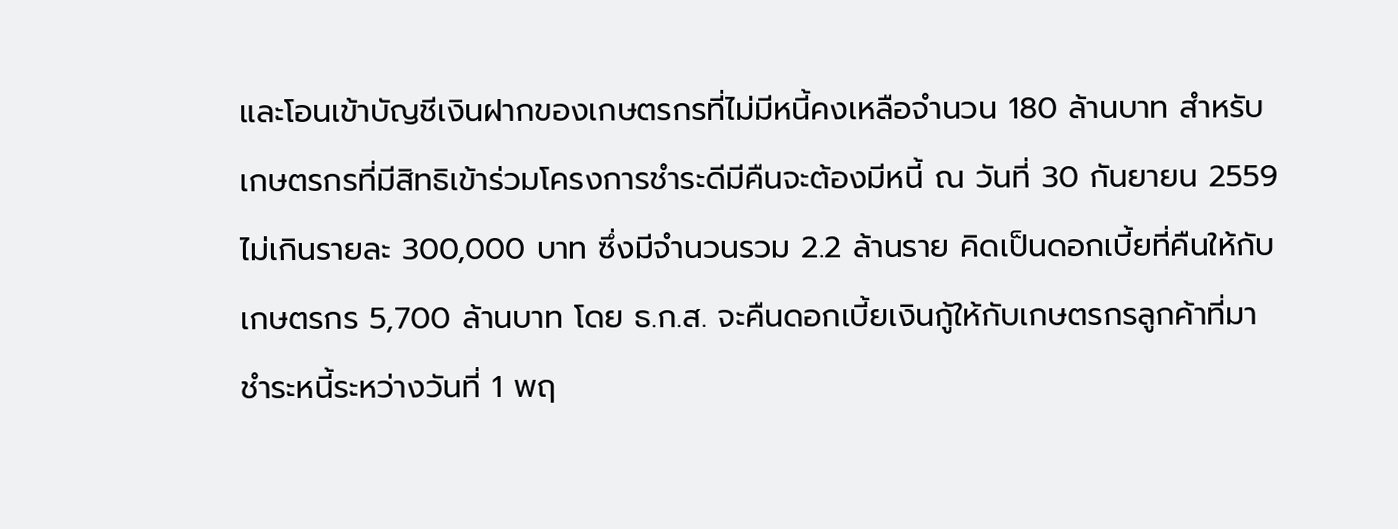และโอนเข้าบัญชีเงินฝากของเกษตรกรที่ไม่มีหนี้คงเหลือจำนวน 180 ล้านบาท สำหรับเกษตรกรที่มีสิทธิเข้าร่วมโครงการชำระดีมีคืนจะต้องมีหนี้ ณ วันที่ 30 กันยายน 2559 ไม่เกินรายละ 300,000 บาท ซึ่งมีจำนวนรวม 2.2 ล้านราย คิดเป็นดอกเบี้ยที่คืนให้กับเกษตรกร 5,700 ล้านบาท โดย ธ.ก.ส. จะคืนดอกเบี้ยเงินกู้ให้กับเกษตรกรลูกค้าที่มาชำระหนี้ระหว่างวันที่ 1 พฤ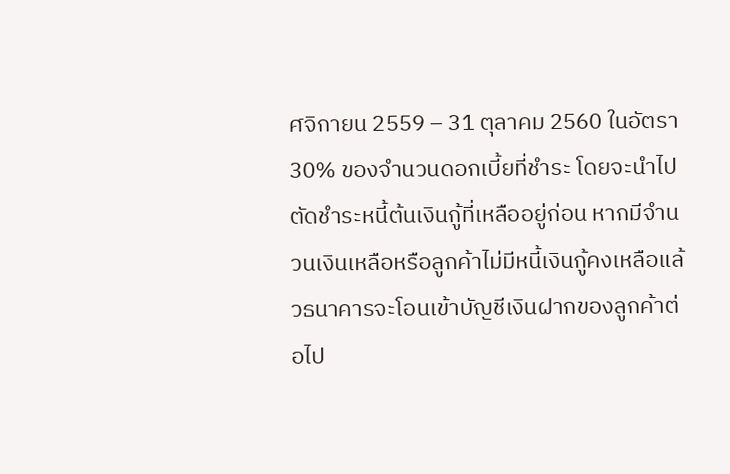ศจิกายน 2559 – 31 ตุลาคม 2560 ในอัตรา 30% ของจำนวนดอกเบี้ยที่ชำระ โดยจะนำไปตัดชำระหนี้ต้นเงินกู้ที่เหลืออยู่ก่อน หากมีจำนวนเงินเหลือหรือลูกค้าไม่มีหนี้เงินกู้คงเหลือแล้วธนาคารจะโอนเข้าบัญชีเงินฝากของลูกค้าต่อไป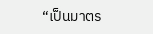“เป็นมาตร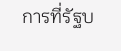การที่รัฐบ